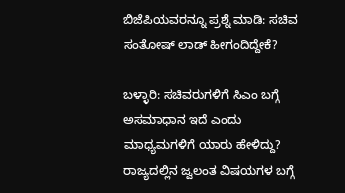ಬಿಜೆಪಿಯವರನ್ನೂ ಪ್ರಶ್ನೆ ಮಾಡಿ: ಸಚಿವ ಸಂತೋಷ್ ಲಾಡ್ ಹೀಗಂದಿದ್ದೇಕೆ?

ಬಳ್ಳಾರಿ: ಸಚಿವರುಗಳಿಗೆ ಸಿಎಂ ಬಗ್ಗೆ ಅಸಮಾಧಾನ ಇದೆ ಎಂದು ಮಾಧ್ಯಮಗಳಿಗೆ ಯಾರು ಹೇಳಿದ್ದು? ರಾಜ್ಯದಲ್ಲಿನ ಜ್ವಲಂತ ವಿಷಯಗಳ ಬಗ್ಗೆ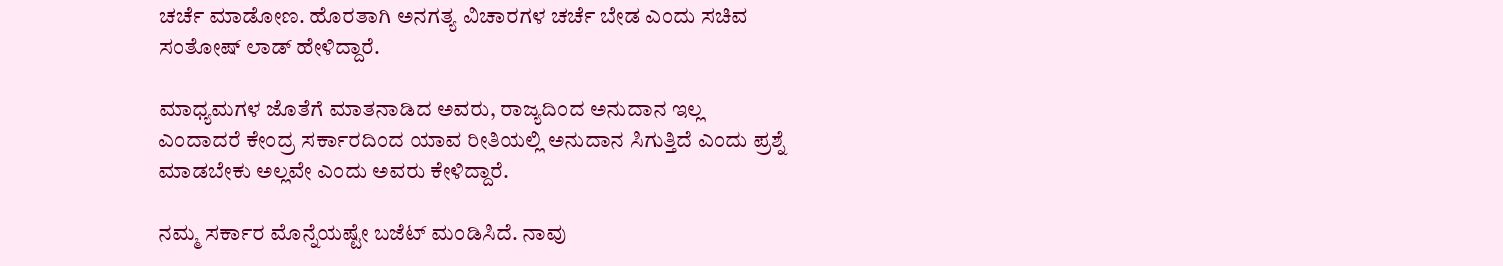ಚರ್ಚೆ ಮಾಡೋಣ. ಹೊರತಾಗಿ ಅನಗತ್ಯ ವಿಚಾರಗಳ ಚರ್ಚೆ ಬೇಡ ಎಂದು ಸಚಿವ ಸಂತೋಷ್ ಲಾಡ್ ಹೇಳಿದ್ದಾರೆ.

ಮಾಧ್ಯಮಗಳ ಜೊತೆಗೆ ಮಾತನಾಡಿದ ಅವರು, ರಾಜ್ಯದಿಂದ ಅನುದಾನ ಇಲ್ಲ ಎಂದಾದರೆ ಕೇಂದ್ರ ಸರ್ಕಾರದಿಂದ ಯಾವ ರೀತಿಯಲ್ಲಿ ಅನುದಾನ ಸಿಗುತ್ತಿದೆ ಎಂದು ಪ್ರಶ್ನೆ ಮಾಡಬೇಕು ಅಲ್ಲವೇ ಎಂದು ಅವರು ಕೇಳಿದ್ದಾರೆ.

ನಮ್ಮ ಸರ್ಕಾರ ಮೊನ್ನೆಯಷ್ಟೇ ಬಜೆಟ್ ಮಂಡಿಸಿದೆ. ನಾವು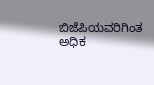ಬಿಜೆಪಿಯವರಿಗಿಂತ ಅಧಿಕ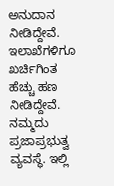ಅನುದಾನ ನೀಡಿದ್ದೇವೆ. ಇಲಾಖೆಗಳಿಗೂ ಖರ್ಚಿಗಿಂತ ಹೆಚ್ಚು ಹಣ ನೀಡಿದ್ದೇವೆ. ನಮ್ಮದು ಪ್ರಜಾಪ್ರಭುತ್ವ ವ್ಯವಸ್ಥೆ. ಇಲ್ಲಿ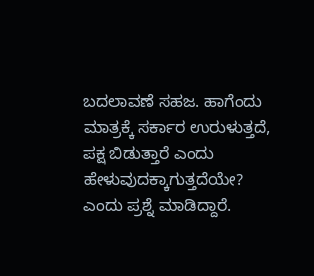ಬದಲಾವಣೆ ಸಹಜ. ಹಾಗೆಂದು ಮಾತ್ರಕ್ಕೆ ಸರ್ಕಾರ ಉರುಳುತ್ತದೆ, ಪಕ್ಷ ಬಿಡುತ್ತಾರೆ ಎಂದು ಹೇಳುವುದಕ್ಕಾಗುತ್ತದೆಯೇ? ಎಂದು ಪ್ರಶ್ನೆ ಮಾಡಿದ್ದಾರೆ.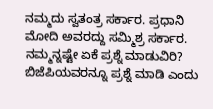ನಮ್ಮದು ಸ್ವತಂತ್ರ ಸರ್ಕಾರ. ಪ್ರಧಾನಿ ಮೋದಿ ಅವರದ್ದು ಸಮ್ಮಿಶ್ರ ಸರ್ಕಾರ. ನಮ್ಮನ್ನಷ್ಟೇ ಏಕೆ ಪ್ರಶ್ನೆ ಮಾಡುವಿರಿ? ಬಿಜೆಪಿಯವರನ್ನೂ ಪ್ರಶ್ನೆ ಮಾಡಿ ಎಂದು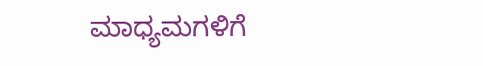ಮಾಧ್ಯಮಗಳಿಗೆ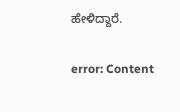ಹೇಳಿದ್ದಾರೆ.

error: Content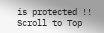is protected !!
Scroll to Top